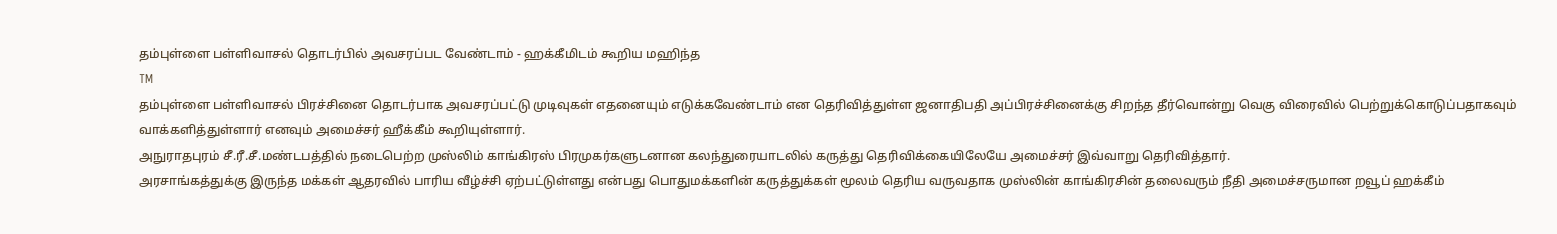தம்புள்ளை பள்ளிவாசல் தொடர்பில் அவசரப்பட வேண்டாம் - ஹக்கீமிடம் கூறிய மஹிந்த
TM
தம்புள்ளை பள்ளிவாசல் பிரச்சினை தொடர்பாக அவசரப்பட்டு முடிவுகள் எதனையும் எடுக்கவேண்டாம் என தெரிவித்துள்ள ஜனாதிபதி அப்பிரச்சினைக்கு சிறந்த தீர்வொன்று வெகு விரைவில் பெற்றுக்கொடுப்பதாகவும் வாக்களித்துள்ளார் எனவும் அமைச்சர் ஹீக்கீம் கூறியுள்ளார்.
அநுராதபுரம் சீ.ரீ.சீ.மண்டபத்தில் நடைபெற்ற முஸ்லிம் காங்கிரஸ் பிரமுகர்களுடனான கலந்துரையாடலில் கருத்து தெரிவிக்கையிலேயே அமைச்சர் இவ்வாறு தெரிவித்தார்.
அரசாங்கத்துக்கு இருந்த மக்கள் ஆதரவில் பாரிய வீழ்ச்சி ஏற்பட்டுள்ளது என்பது பொதுமக்களின் கருத்துக்கள் மூலம் தெரிய வருவதாக முஸ்லின் காங்கிரசின் தலைவரும் நீதி அமைச்சருமான றவூப் ஹக்கீம்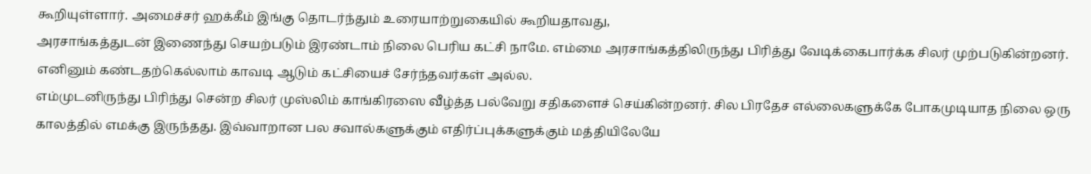கூறியுள்ளார். அமைச்சர் ஹக்கீம் இங்கு தொடர்ந்தும் உரையாற்றுகையில் கூறியதாவது,
அரசாங்கத்துடன் இணைந்து செயற்படும் இரண்டாம் நிலை பெரிய கட்சி நாமே. எம்மை அரசாங்கத்திலிருந்து பிரித்து வேடிக்கைபார்க்க சிலர் முற்படுகின்றனர். எனினும் கண்டதற்கெல்லாம் காவடி ஆடும் கட்சியைச் சேர்ந்தவர்கள் அல்ல.
எம்முடனிருந்து பிரிந்து சென்ற சிலர் முஸ்லிம் காங்கிரஸை வீழ்த்த பல்வேறு சதிகளைச் செய்கின்றனர். சில பிரதேச எல்லைகளுக்கே போகமுடியாத நிலை ஒரு காலத்தில் எமக்கு இருந்தது. இவ்வாறான பல சவால்களுக்கும் எதிர்ப்புக்களுக்கும் மத்தியிலேயே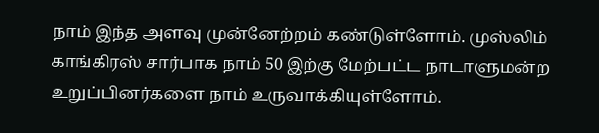நாம் இந்த அளவு முன்னேற்றம் கண்டுள்ளோம். முஸ்லிம் காங்கிரஸ் சார்பாக நாம் 50 இற்கு மேற்பட்ட நாடாளுமன்ற உறுப்பினர்களை நாம் உருவாக்கியுள்ளோம்.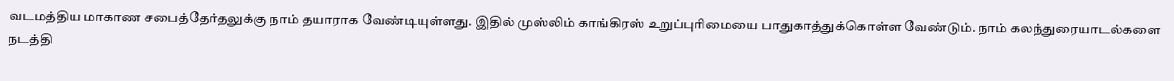வடமத்திய மாகாண சபைத்தேர்தலுக்கு நாம் தயாராக வேண்டியுள்ளது. இதில் முஸ்லிம் காங்கிரஸ் உறுப்புரிமையை பாதுகாத்துக்கொள்ள வேண்டும். நாம் கலந்துரையாடல்களை நடத்தி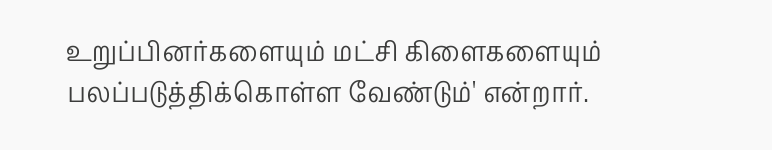உறுப்பினர்களையும் மட்சி கிளைகளையும் பலப்படுத்திக்கொள்ள வேண்டும்' என்றார்.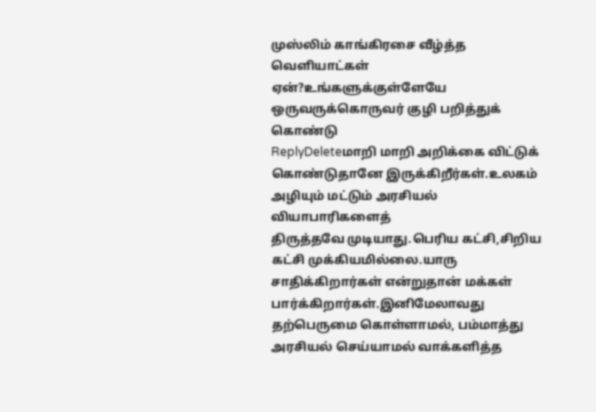முஸ்லிம் காங்கிரசை வீழ்த்த வெளியாட்கள் ஏன்?உங்களுக்குள்ளேயே ஒருவருக்கொருவர் குழி பறித்துக் கொண்டு
ReplyDeleteமாறி மாறி அறிக்கை விட்டுக் கொண்டுதானே இருக்கிறீர்கள்.உலகம் அழியும் மட்டும் அரசியல் வியாபாரிகளைத்
திருத்தவே முடியாது.பெரிய கட்சி,சிறிய கட்சி முக்கியமில்லை.யாரு சாதிக்கிறார்கள் என்றுதான் மக்கள் பார்க்கிறார்கள்.இனிமேலாவது தற்பெருமை கொள்ளாமல், பம்மாத்து அரசியல் செய்யாமல் வாக்களித்த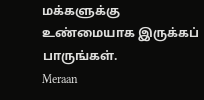மக்களுக்கு
உண்மையாக இருக்கப் பாருங்கள்.
Meraan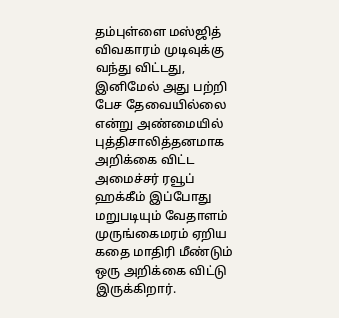தம்புள்ளை மஸ்ஜித் விவகாரம் முடிவுக்கு வந்து விட்டது, இனிமேல் அது பற்றி பேச தேவையில்லை என்று அண்மையில் புத்திசாலித்தனமாக அறிக்கை விட்ட அமைச்சர் ரவூப் ஹக்கீம் இப்போது மறுபடியும் வேதாளம் முருங்கைமரம் ஏறிய கதை மாதிரி மீண்டும் ஒரு அறிக்கை விட்டு இருக்கிறார்.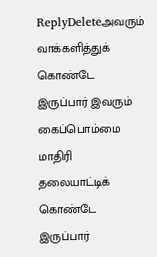ReplyDeleteஅவரும் வாக்களித்துக் கொண்டே இருப்பார் இவரும் கைப்பொம்மை மாதிரி தலையாட்டிக் கொண்டே இருப்பார்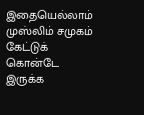இதையெல்லாம் முஸ்லிம் சமுகம் கேட்டுக் கொன்டே இருக்க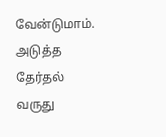வேன்டுமாம்.
அடுத்த தேர்தல் வருது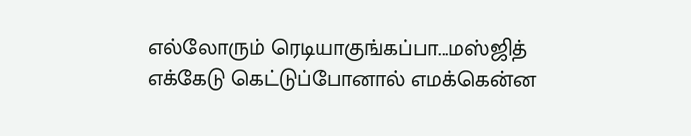எல்லோரும் ரெடியாகுங்கப்பா...மஸ்ஜித் எக்கேடு கெட்டுப்போனால் எமக்கென்ன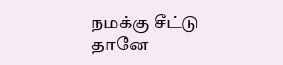நமக்கு சீட்டு தானே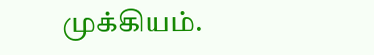முக்கியம்.